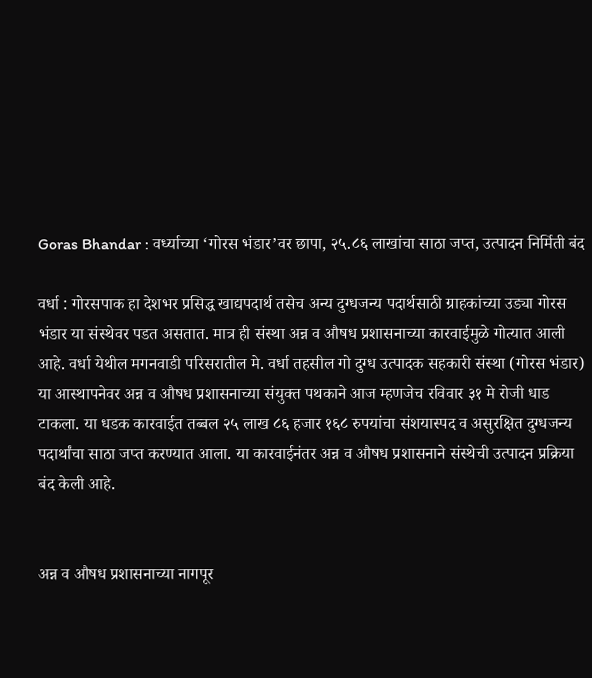Goras Bhandar : वर्ध्याच्या ‘गोरस भंडार’वर छापा, २५.८६ लाखांचा साठा जप्त, उत्पादन निर्मिती बंद

वर्धा : गोरसपाक हा देशभर प्रसिद्ध खाद्यपदार्थ तसेच अन्य दुग्धजन्य पदार्थसाठी ग्राहकांच्या उड्या गोरस भंडार या संस्थेवर पडत असतात. मात्र ही संस्था अन्न व औषध प्रशासनाच्या कारवाईमुळे गोत्यात आली आहे. वर्धा येथील मगनवाडी परिसरातील मे. वर्धा तहसील गो दुग्ध उत्पादक सहकारी संस्था (गोरस भंडार) या आस्थापनेवर अन्न व औषध प्रशासनाच्या संयुक्त पथकाने आज म्हणजेच रविवार ३१ मे रोजी धाड टाकला. या धडक कारवाईत तब्बल २५ लाख ८६ हजार १६८ रुपयांचा संशयास्पद व असुरक्षित दुग्धजन्य पदार्थांचा साठा जप्त करण्यात आला. या कारवाईनंतर अन्न व औषध प्रशासनाने संस्थेची उत्पादन प्रक्रिया बंद केली आहे.


अन्न व औषध प्रशासनाच्या नागपूर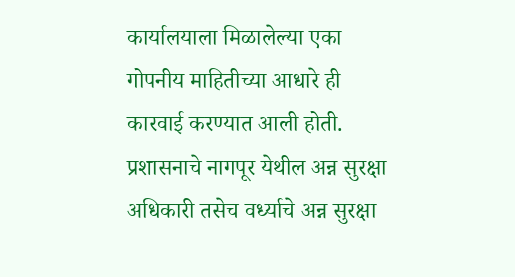कार्यालयाला मिळालेल्या एका गोपनीय माहितीच्या आधारे ही कारवाई करण्यात आली होती. प्रशासनाचे नागपूर येथील अन्न सुरक्षा अधिकारी तसेच वर्ध्याचे अन्न सुरक्षा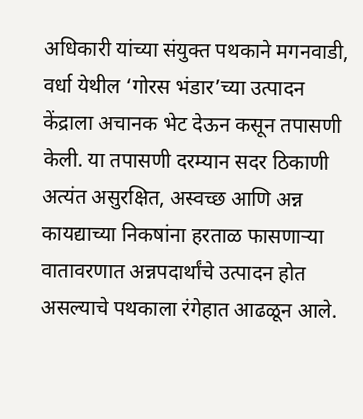अधिकारी यांच्या संयुक्त पथकाने मगनवाडी, वर्धा येथील ‘गोरस भंडार’च्या उत्पादन केंद्राला अचानक भेट देऊन कसून तपासणी केली. या तपासणी दरम्यान सदर ठिकाणी अत्यंत असुरक्षित, अस्वच्छ आणि अन्न कायद्याच्या निकषांना हरताळ फासणाऱ्या वातावरणात अन्नपदार्थांचे उत्पादन होत असल्याचे पथकाला रंगेहात आढळून आले.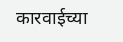कारवाईच्या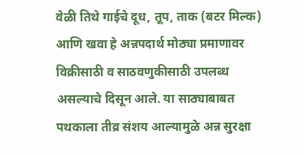वेळी तिथे गाईचे दूध, तूप, ताक (बटर मिल्क) आणि खवा हे अन्नपदार्थ मोठ्या प्रमाणावर विक्रीसाठी व साठवणुकीसाठी उपलब्ध असल्याचे दिसून आले. या साठ्याबाबत पथकाला तीव्र संशय आल्यामुळे अन्न सुरक्षा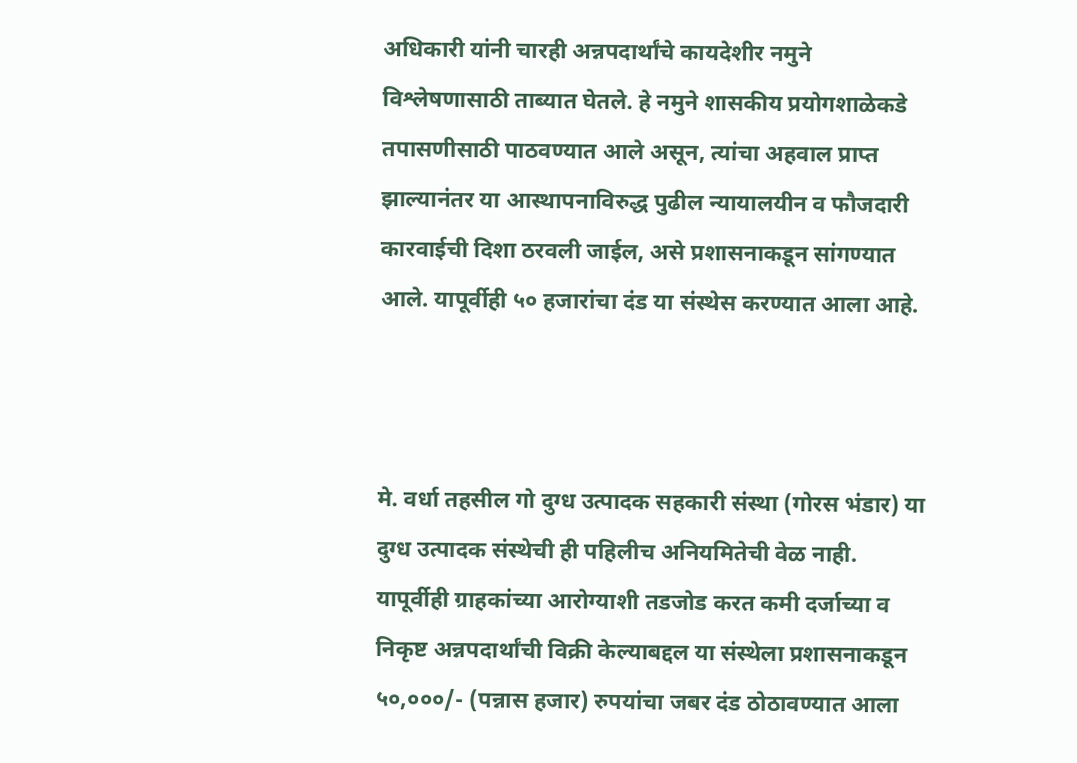अधिकारी यांनी चारही अन्नपदार्थांचे कायदेशीर नमुने विश्लेषणासाठी ताब्यात घेतले. हे नमुने शासकीय प्रयोगशाळेकडे तपासणीसाठी पाठवण्यात आले असून, त्यांचा अहवाल प्राप्त झाल्यानंतर या आस्थापनाविरुद्ध पुढील न्यायालयीन व फौजदारी कारवाईची दिशा ठरवली जाईल, असे प्रशासनाकडून सांगण्यात आले. यापूर्वीही ५० हजारांचा दंड या संस्थेस करण्यात आला आहे.



मे. वर्धा तहसील गो दुग्ध उत्पादक सहकारी संस्था (गोरस भंडार) या दुग्ध उत्पादक संस्थेची ही पहिलीच अनियमितेची वेळ नाही. यापूर्वीही ग्राहकांच्या आरोग्याशी तडजोड करत कमी दर्जाच्या व निकृष्ट अन्नपदार्थांची विक्री केल्याबद्दल या संस्थेला प्रशासनाकडून ५०,०००/- (पन्नास हजार) रुपयांचा जबर दंड ठोठावण्यात आला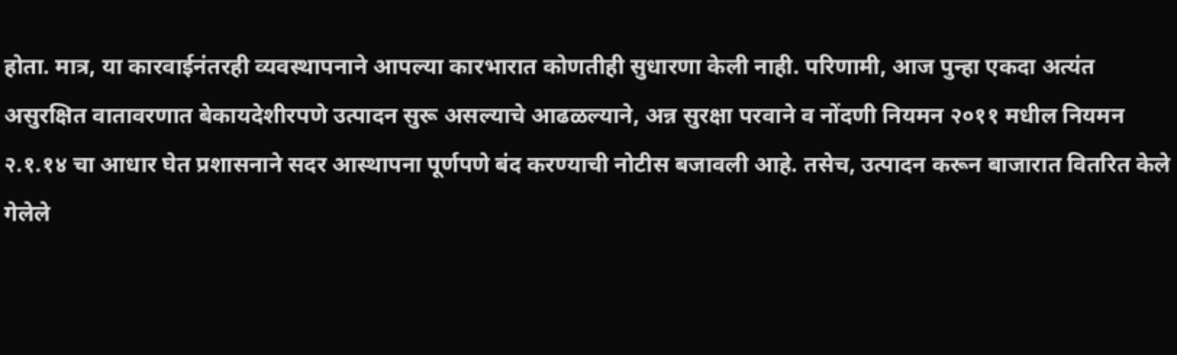होता. मात्र, या कारवाईनंतरही व्यवस्थापनाने आपल्या कारभारात कोणतीही सुधारणा केली नाही. परिणामी, आज पुन्हा एकदा अत्यंत असुरक्षित वातावरणात बेकायदेशीरपणे उत्पादन सुरू असल्याचे आढळल्याने, अन्न सुरक्षा परवाने व नोंदणी नियमन २०११ मधील नियमन २.१.१४ चा आधार घेत प्रशासनाने सदर आस्थापना पूर्णपणे बंद करण्याची नोटीस बजावली आहे. तसेच, उत्पादन करून बाजारात वितरित केले गेलेले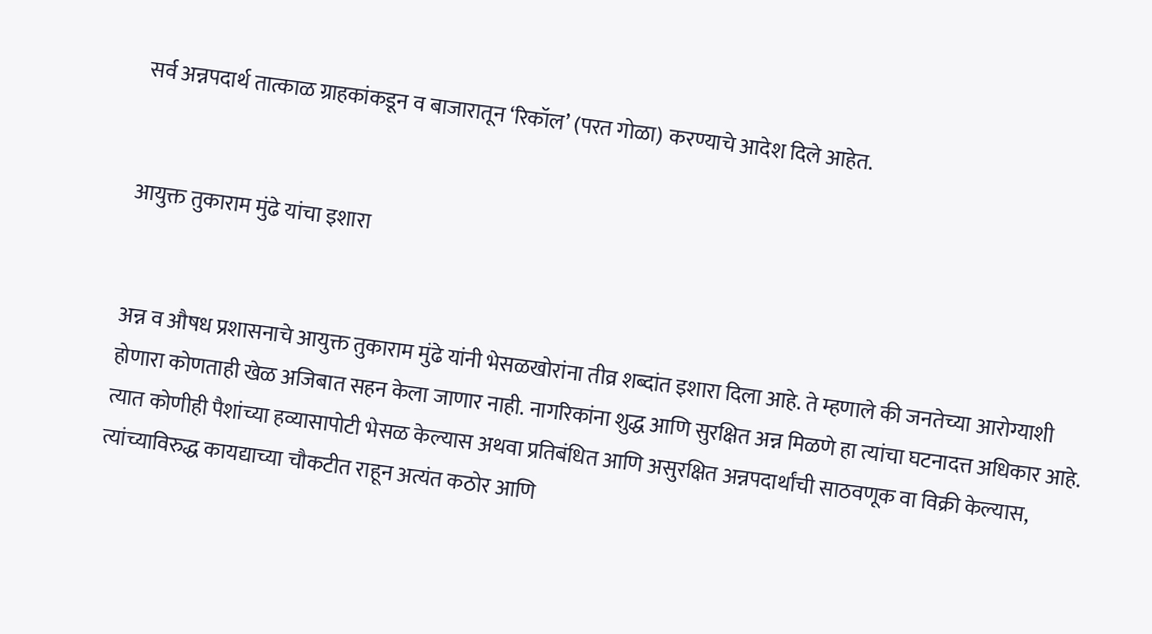सर्व अन्नपदार्थ तात्काळ ग्राहकांकडून व बाजारातून ‘रिकॉल’ (परत गोळा) करण्याचे आदेश दिले आहेत.


आयुक्त तुकाराम मुंढे यांचा इशारा


अन्न व औषध प्रशासनाचे आयुक्त तुकाराम मुंढे यांनी भेसळखोरांना तीव्र शब्दांत इशारा दिला आहे. ते म्हणाले की जनतेच्या आरोग्याशी होणारा कोणताही खेळ अजिबात सहन केला जाणार नाही. नागरिकांना शुद्ध आणि सुरक्षित अन्न मिळणे हा त्यांचा घटनादत्त अधिकार आहे. त्यात कोणीही पैशांच्या हव्यासापोटी भेसळ केल्यास अथवा प्रतिबंधित आणि असुरक्षित अन्नपदार्थांची साठवणूक वा विक्री केल्यास, त्यांच्याविरुद्ध कायद्याच्या चौकटीत राहून अत्यंत कठोर आणि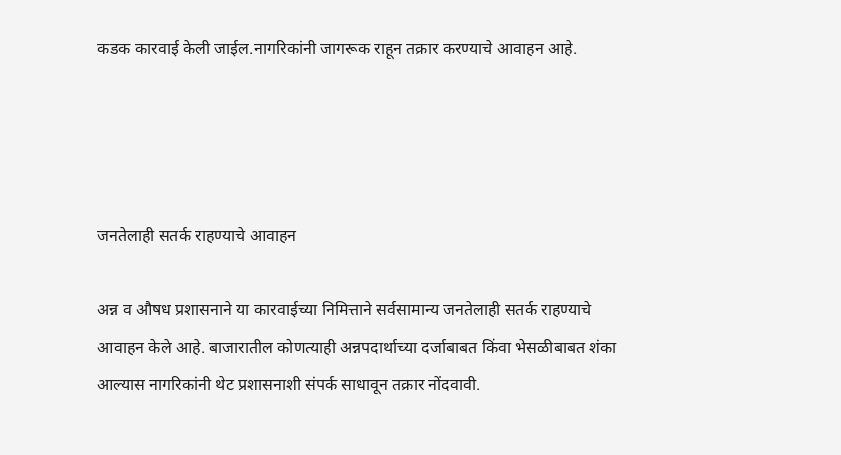कडक कारवाई केली जाईल.नागरिकांनी जागरूक राहून तक्रार करण्याचे आवाहन आहे.




जनतेलाही सतर्क राहण्याचे आवाहन

अन्न व औषध प्रशासनाने या कारवाईच्या निमित्ताने सर्वसामान्य जनतेलाही सतर्क राहण्याचे आवाहन केले आहे. बाजारातील कोणत्याही अन्नपदार्थाच्या दर्जाबाबत किंवा भेसळीबाबत शंका आल्यास नागरिकांनी थेट प्रशासनाशी संपर्क साधावून तक्रार नोंदवावी.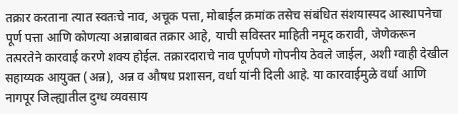तक्रार करताना त्यात स्वतःचे नाव, अचूक पत्ता, मोबाईल क्रमांक तसेच संबंधित संशयास्पद आस्थापनेचा पूर्ण पत्ता आणि कोणत्या अन्नाबाबत तक्रार आहे, याची सविस्तर माहिती नमूद करावी, जेणेकरून तत्परतेने कारवाई करणे शक्य होईल. तक्रारदाराचे नाव पूर्णपणे गोपनीय ठेवले जाईल, अशी ग्वाही देखील सहाय्यक आयुक्त (अन्न), अन्न व औषध प्रशासन, वर्धा यांनी दिली आहे. या कारवाईमुळे वर्धा आणि नागपूर जिल्ह्यातील दुग्ध व्यवसाय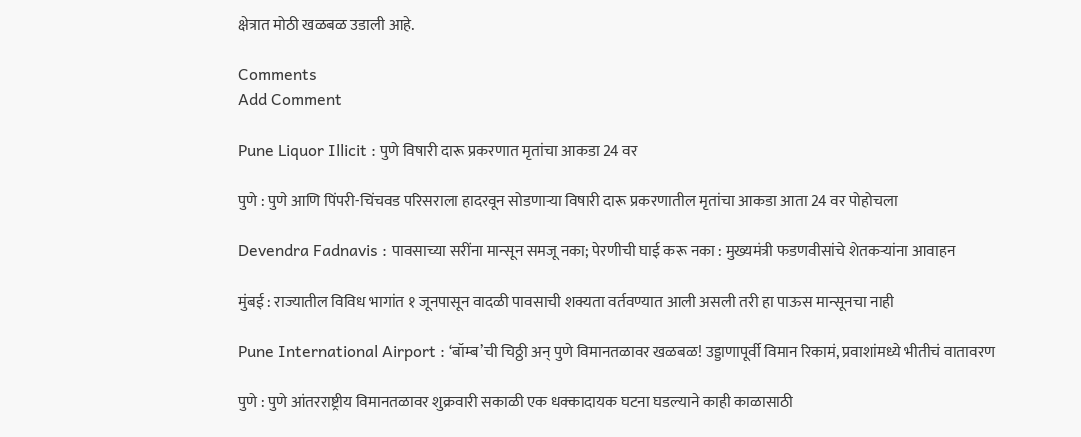क्षेत्रात मोठी खळबळ उडाली आहे.

Comments
Add Comment

Pune Liquor Illicit : पुणे विषारी दारू प्रकरणात मृतांचा आकडा 24 वर

पुणे : पुणे आणि पिंपरी-चिंचवड परिसराला हादरवून सोडणाऱ्या विषारी दारू प्रकरणातील मृतांचा आकडा आता 24 वर पोहोचला

Devendra Fadnavis : पावसाच्या सरींना मान्सून समजू नका; पेरणीची घाई करू नका : मुख्यमंत्री फडणवीसांचे शेतकऱ्यांना आवाहन

मुंबई : राज्यातील विविध भागांत १ जूनपासून वादळी पावसाची शक्यता वर्तवण्यात आली असली तरी हा पाऊस मान्सूनचा नाही

Pune International Airport : ‘बॉम्ब’ची चिठ्ठी अन् पुणे विमानतळावर खळबळ! उड्डाणापूर्वी विमान रिकामं, प्रवाशांमध्ये भीतीचं वातावरण

पुणे : पुणे आंतरराष्ट्रीय विमानतळावर शुक्रवारी सकाळी एक धक्कादायक घटना घडल्याने काही काळासाठी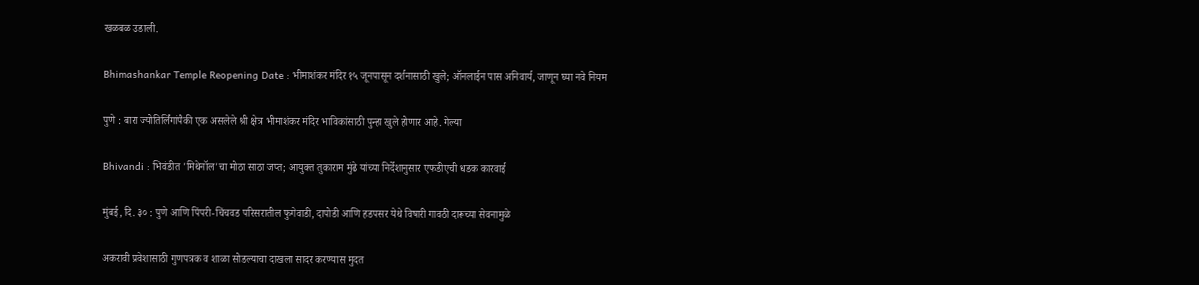खळबळ उडाली.

Bhimashankar Temple Reopening Date : भीमाशंकर मंदिर १५ जूनपासून दर्शनासाठी खुले; ऑनलाईन पास अनिवार्य, जाणून घ्या नवे नियम

पुणे : बारा ज्योतिर्लिंगांपैकी एक असलेले श्री क्षेत्र भीमाशंकर मंदिर भाविकांसाठी पुन्हा खुले होणार आहे. गेल्या

Bhivandi : भिवंडीत 'मिथेनॉल'चा मोठा साठा जप्त; आयुक्त तुकाराम मुंढे यांच्या निर्देशानुसार एफडीएची धडक कारवाई

मुंबई, दि. ३० : पुणे आणि पिंपरी-चिंचवड परिसरातील फुगेवाडी, दापोडी आणि हडपसर येथे विषारी गावठी दारूच्या सेवनामुळे

अकरावी प्रवेशासाठी गुणपत्रक व शाळा सोडल्याचा दाखला सादर करण्यास मुदत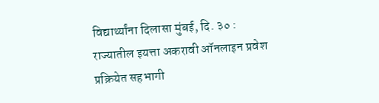विद्यार्थ्यांना दिलासा मुंबई, दि. ३० : राज्यातील इयत्ता अकरावी ऑनलाइन प्रवेश प्रक्रियेत सहभागी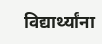विद्यार्थ्यांना